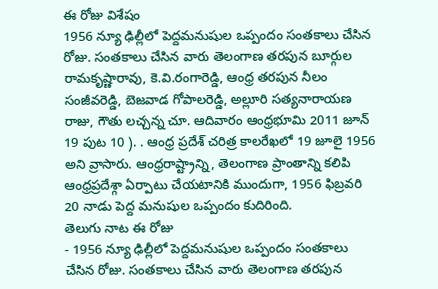ఈ రోజు విశేషం
1956 న్యూ ఢిల్లీలో పెద్దమనుషుల ఒప్పందం సంతకాలు చేసిన రోజు. సంతకాలు చేసిన వారు తెలంగాణ తరపున బూర్గుల రామకృష్ణారావు, కె.వి.రంగారెడ్డి, ఆంధ్ర తరపున నీలం సంజీవరెడ్డి, బెజవాడ గోపాలరెడ్డి, అల్లూరి సత్యనారాయణ రాజు, గౌతు లచ్చన్న చూ. ఆదివారం ఆంధ్రభూమి 2011 జూన్ 19 పుట 10 ). . ఆంధ్ర ప్రదేశ్ చరిత్ర కాలరేఖలో 19 జూలై 1956 అని వ్రాసారు. ఆంధ్రరాష్ట్రాన్ని, తెలంగాణ ప్రాంతాన్ని కలిపి ఆంధ్రప్రదేశ్గా ఏర్పాటు చేయటానికి ముందుగా, 1956 ఫిబ్రవరి 20 నాడు పెద్ద మనుషుల ఒప్పందం కుదిరింది.
తెలుగు నాట ఈ రోజు
- 1956 న్యూ ఢిల్లీలో పెద్దమనుషుల ఒప్పందం సంతకాలు చేసిన రోజు. సంతకాలు చేసిన వారు తెలంగాణ తరపున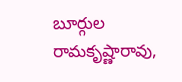బూర్గుల రామకృష్ణారావు,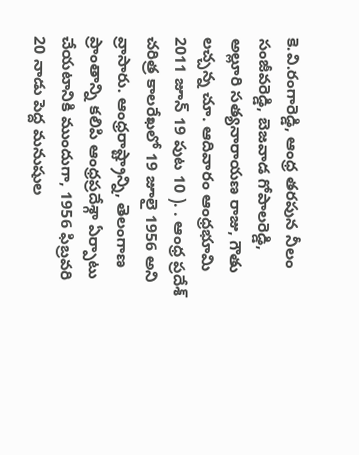కె.వి.రంగారెడ్డి, ఆంధ్ర తరపున నీలం సంజీవరెడ్డి, బెజవాడ గోపాలరెడ్డి, అల్లూరి సత్యనారాయణ రాజు, గౌతు లచ్చన్న చూ. ఆదివారం ఆంధ్రభూమి 2011 జూన్ 19 పుట 10 ). . ఆంధ్ర ప్రదేశ్ చరిత్ర కాలరేఖలో 19 జూలై 1956 అని వ్రాసారు. ఆంధ్రరాష్ట్రాన్ని, తెలంగాణ ప్రాంతాన్ని కలిపి ఆంధ్రప్రదేశ్గా ఏర్పాటు చేయటానికి ముందుగా, 1956 ఫిబ్రవరి 20 నాడు పెద్ద మనుషుల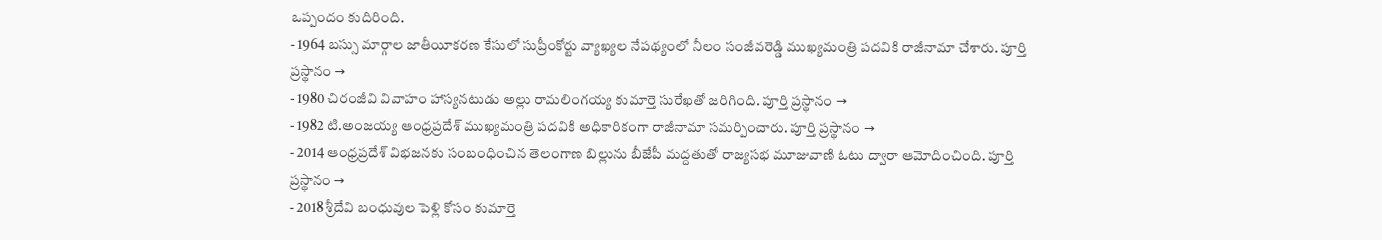ఒప్పందం కుదిరింది.
- 1964 బస్సు మార్గాల జాతీయీకరణ కేసులో సుప్రీంకోర్టు వ్యాఖ్యల నేపథ్యంలో నీలం సంజీవరెడ్డి ముఖ్యమంత్రి పదవికి రాజీనామా చేశారు. పూర్తి ప్రస్థానం →
- 1980 చిరంజీవి వివాహం హాస్యనటుడు అల్లు రామలింగయ్య కుమార్తె సురేఖతో జరిగింది. పూర్తి ప్రస్థానం →
- 1982 టి.అంజయ్య ఆంధ్రప్రదేశ్ ముఖ్యమంత్రి పదవికి అధికారికంగా రాజీనామా సమర్పించారు. పూర్తి ప్రస్థానం →
- 2014 ఆంధ్రప్రదేశ్ విభజనకు సంబంధించిన తెలంగాణ బిల్లును బీజేపీ మద్దతుతో రాజ్యసభ మూజువాణి ఓటు ద్వారా ఆమోదించింది. పూర్తి ప్రస్థానం →
- 2018 శ్రీదేవి బంధువుల పెళ్లి కోసం కుమార్తె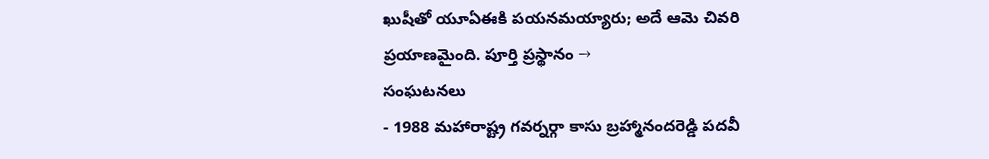ఖుషీతో యూఏఈకి పయనమయ్యారు; అదే ఆమె చివరి ప్రయాణమైంది. పూర్తి ప్రస్థానం →
సంఘటనలు
- 1988 మహారాష్ట్ర గవర్నర్గా కాసు బ్రహ్మానందరెడ్డి పదవీ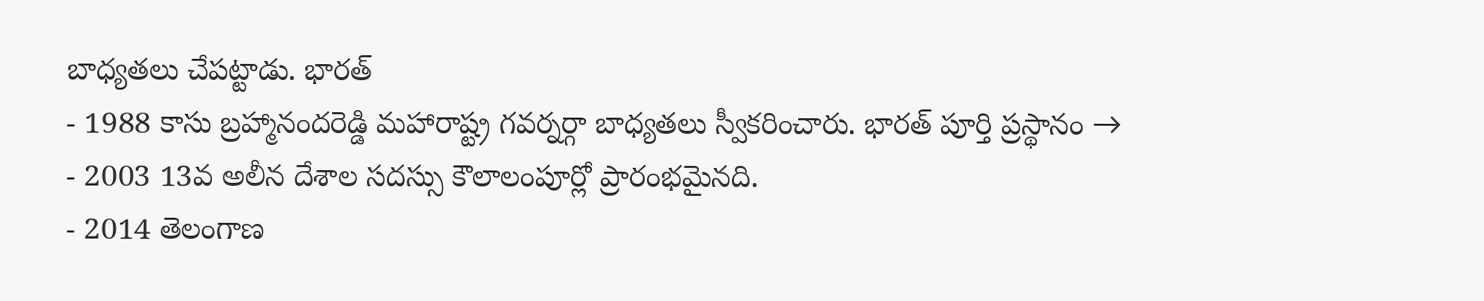బాధ్యతలు చేపట్టాడు. భారత్
- 1988 కాసు బ్రహ్మానందరెడ్డి మహారాష్ట్ర గవర్నర్గా బాధ్యతలు స్వీకరించారు. భారత్ పూర్తి ప్రస్థానం →
- 2003 13వ అలీన దేశాల సదస్సు కౌలాలంపూర్లో ప్రారంభమైనది.
- 2014 తెలంగాణ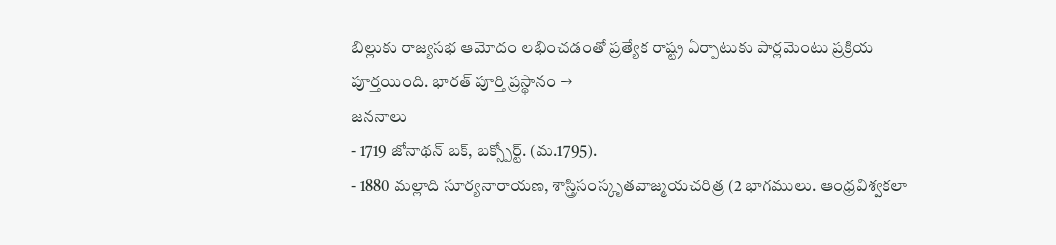బిల్లుకు రాజ్యసభ ఆమోదం లభించడంతో ప్రత్యేక రాష్ట్ర ఏర్పాటుకు పార్లమెంటు ప్రక్రియ పూర్తయింది. భారత్ పూర్తి ప్రస్థానం →
జననాలు
- 1719 జోనాథన్ బక్, బక్స్పోర్ట్. (మ.1795).
- 1880 మల్లాది సూర్యనారాయణ, శాస్త్రిసంస్కృతవాజ్మయచరిత్ర (2 భాగములు. ఆంధ్రవిశ్వకలా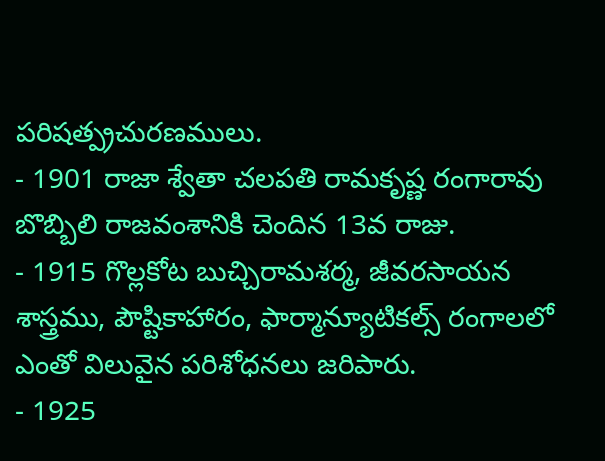పరిషత్ప్రచురణములు.
- 1901 రాజా శ్వేతా చలపతి రామకృష్ణ రంగారావు బొబ్బిలి రాజవంశానికి చెందిన 13వ రాజు.
- 1915 గొల్లకోట బుచ్చిరామశర్మ, జీవరసాయన శాస్త్రము, పౌష్టికాహారం, ఫార్మాన్యూటికల్స్ రంగాలలో ఎంతో విలువైన పరిశోధనలు జరిపారు.
- 1925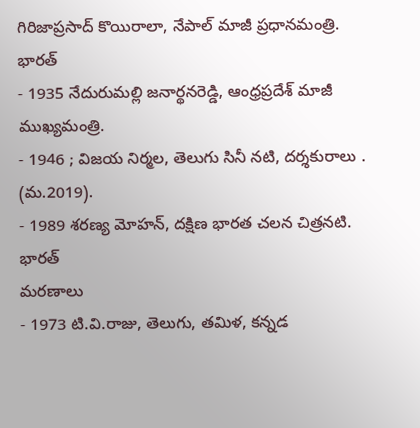గిరిజాప్రసాద్ కొయిరాలా, నేపాల్ మాజీ ప్రధానమంత్రి. భారత్
- 1935 నేదురుమల్లి జనార్థనరెడ్డి, ఆంధ్రప్రదేశ్ మాజీ ముఖ్యమంత్రి.
- 1946 ; విజయ నిర్మల, తెలుగు సినీ నటి, దర్శకురాలు . (మ.2019).
- 1989 శరణ్య మోహన్, దక్షిణ భారత చలన చిత్రనటి. భారత్
మరణాలు
- 1973 టి.వి.రాజు, తెలుగు, తమిళ, కన్నడ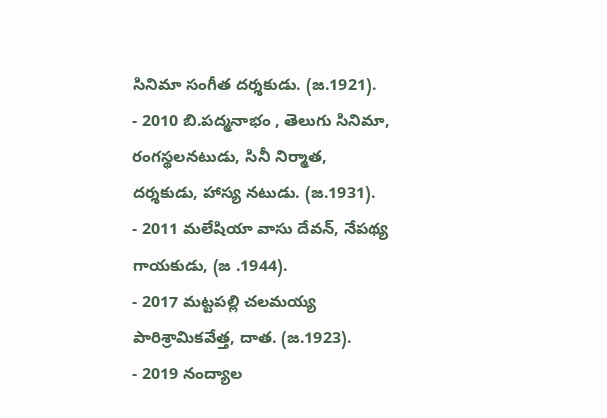సినిమా సంగీత దర్శకుడు. (జ.1921).
- 2010 బి.పద్మనాభం , తెలుగు సినిమా, రంగస్థలనటుడు, సినీ నిర్మాత, దర్శకుడు, హాస్య నటుడు. (జ.1931).
- 2011 మలేషియా వాసు దేవన్, నేపథ్య గాయకుడు, (జ .1944).
- 2017 మట్టపల్లి చలమయ్య పారిశ్రామికవేత్త, దాత. (జ.1923).
- 2019 నంద్యాల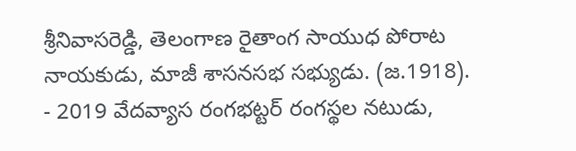శ్రీనివాసరెడ్డి, తెలంగాణ రైతాంగ సాయుధ పోరాట నాయకుడు, మాజీ శాసనసభ సభ్యుడు. (జ.1918).
- 2019 వేదవ్యాస రంగభట్టర్ రంగస్థల నటుడు,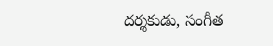దర్శకుడు, సంగీత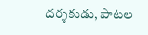దర్శకుడు, పాటల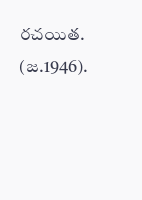రచయిత. (జ.1946).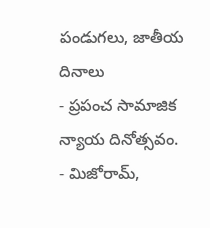పండుగలు, జాతీయ దినాలు
- ప్రపంచ సామాజిక న్యాయ దినోత్సవం.
- మిజోరామ్,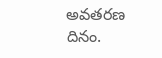అవతరణ దినం.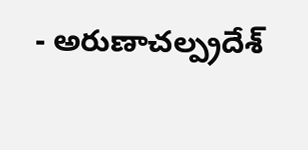- అరుణాచల్ప్రదేశ్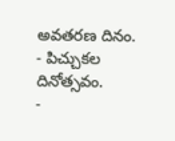అవతరణ దినం.
- పిచ్చుకల దినోత్సవం.
-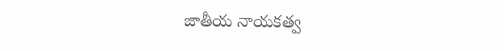జాతీయ నాయకత్వ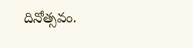దినోత్సవం.